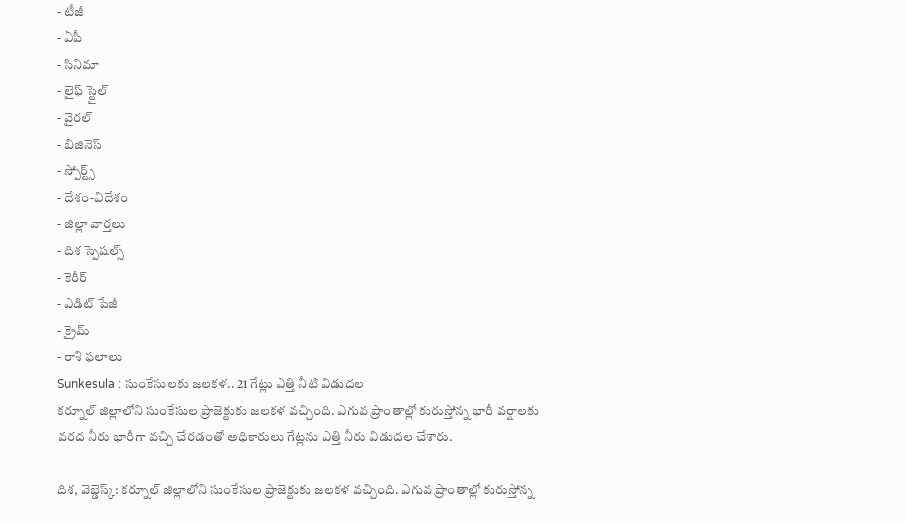- టీజీ
- ఏపీ
- సినిమా
- లైఫ్ స్టైల్
- వైరల్
- బిజినెస్
- స్పోర్ట్స్
- దేశం-విదేశం
- జిల్లా వార్తలు
- దిశ స్పెషల్స్
- కెరీర్
- ఎడిట్ పేజీ
- క్రైమ్
- రాశి ఫలాలు
Sunkesula : సుంకేసులకు జలకళ.. 21 గేట్లు ఎత్తి నీటి విడుదల
కర్నూల్ జిల్లాలోని సుంకేసుల ప్రాజెక్టుకు జలకళ వచ్చింది. ఎగువ ప్రాంతాల్లో కురుస్తోన్న భారీ వర్షాలకు వరద నీరు భారీగా వచ్చి చేరడంతో అధికారులు గేట్లను ఎత్తి నీరు విడుదల చేశారు.

దిశ, వెబ్డెస్క్: కర్నూల్ జిల్లాలోని సుంకేసుల ప్రాజెక్టుకు జలకళ వచ్చింది. ఎగువ ప్రాంతాల్లో కురుస్తోన్న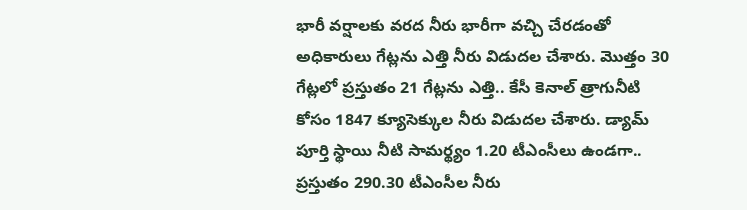భారీ వర్షాలకు వరద నీరు భారీగా వచ్చి చేరడంతో అధికారులు గేట్లను ఎత్తి నీరు విడుదల చేశారు. మొత్తం 30 గేట్లలో ప్రస్తుతం 21 గేట్లను ఎత్తి.. కేసీ కెనాల్ త్రాగునీటి కోసం 1847 క్యూసెక్కుల నీరు విడుదల చేశారు. డ్యామ్ పూర్తి స్థాయి నీటి సామర్థ్యం 1.20 టీఎంసీలు ఉండగా.. ప్రస్తుతం 290.30 టీఎంసీల నీరు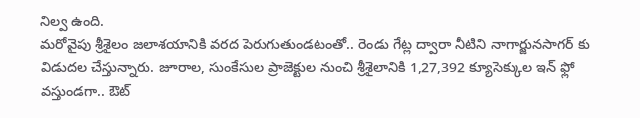నిల్వ ఉంది.
మరోవైపు శ్రీశైలం జలాశయానికి వరద పెరుగుతుండటంతో.. రెండు గేట్ల ద్వారా నీటిని నాగార్జునసాగర్ కు విడుదల చేస్తున్నారు. జూరాల, సుంకేసుల ప్రాజెక్టుల నుంచి శ్రీశైలానికి 1,27,392 క్యూసెక్కుల ఇన్ ఫ్లో వస్తుండగా.. ఔట్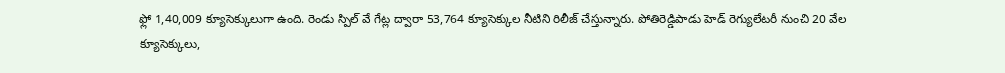ఫ్లో 1,40,009 క్యూసెక్కులుగా ఉంది. రెండు స్పిల్ వే గేట్ల ద్వారా 53,764 క్యూసెక్కుల నీటిని రిలీజ్ చేస్తున్నారు. పోతిరెడ్డిపాడు హెడ్ రెగ్యులేటరీ నుంచి 20 వేల క్యూసెక్కులు,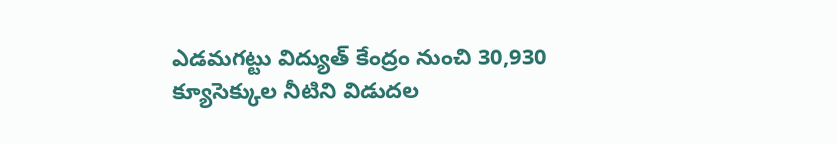ఎడమగట్టు విద్యుత్ కేంద్రం నుంచి 30,930 క్యూసెక్కుల నీటిని విడుదల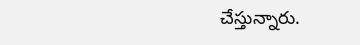చేస్తున్నారు.